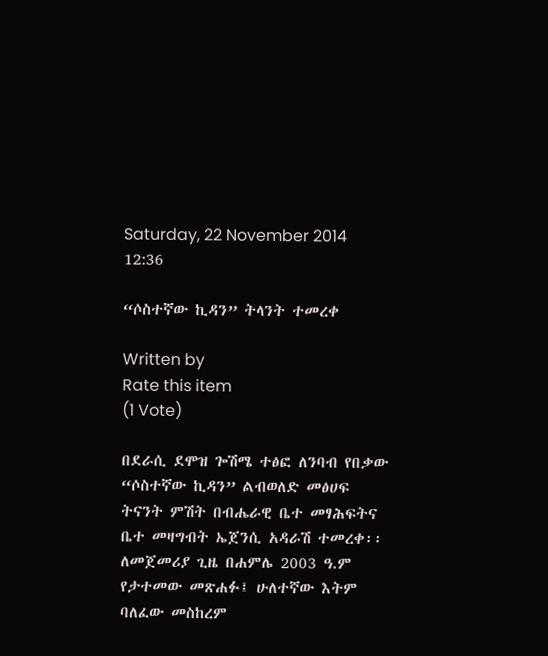Saturday, 22 November 2014 12:36

“ሶስተኛው ኪዳን” ትላንት ተመረቀ

Written by
Rate this item
(1 Vote)

በደራሲ ደሞዝ ጐሽሜ ተፅፎ ለንባብ የበቃው “ሶስተኛው ኪዳን” ልብወለድ መፅሀፍ ትናንት ምሽት በብሔራዊ ቤተ መፃሕፍትና ቤተ መዛግብት ኤጀንሲ አዳራሽ ተመረቀ፡፡
ለመጀመሪያ ጊዜ በሐምሌ 2003 ዓ.ም የታተመው መጽሐፉ፤ ሁለተኛው እትም ባለፈው መስከረም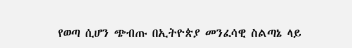የወጣ ሲሆን ጭብጡ በኢትዮጵያ መንፈሳዊ ስልጣኔ ላይ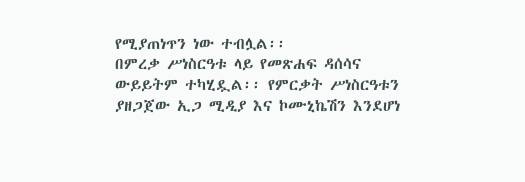የሚያጠነጥን ነው ተብሏል፡፡
በምረቃ ሥነስርዓቱ ላይ የመጽሐፍ ዳሰሳና ውይይትም ተካሂዷል፡፡ የምርቃት ሥነስርዓቱን ያዘጋጀው ኢጋ ሚዲያ እና ኮሙኒኬሽን እንደሆነ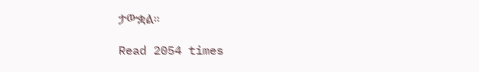ታውቋል፡፡

Read 2054 times